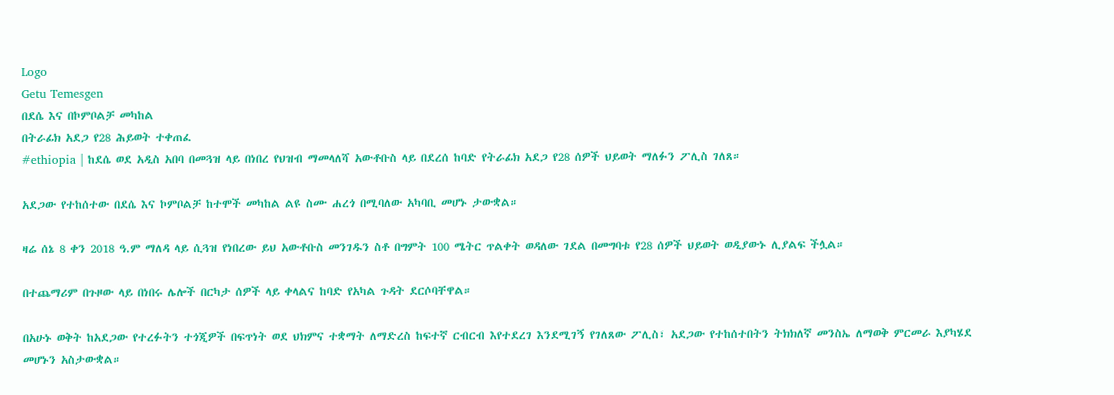Logo
Getu Temesgen
በደሴ እና በኮምቦልቻ መካከል
በትራፊክ አደጋ የ28 ሕይወት ተቀጠፈ
#ethiopia | ከደሴ ወደ አዲስ አበባ በመጓዝ ላይ በነበረ የህዝብ ማመላለሻ አውቶቡስ ላይ በደረሰ ከባድ የትራፊክ አደጋ የ28 ሰዎች ህይወት ማለፉን ፖሊስ ገለጸ።

አደጋው የተከሰተው በደሴ እና ኮምቦልቻ ከተሞች መካከል ልዩ ስሙ ሐረጎ በሚባለው አካባቢ መሆኑ ታውቋል።

ዛሬ ሰኔ 8 ቀን 2018 ዓ.ም ማለዳ ላይ ሲጓዝ የነበረው ይህ አውቶቡስ መንገዱን ስቶ በግምት 100 ሜትር ጥልቀት ወዳለው ገደል በመግባቱ የ28 ሰዎች ህይወት ወዲያውኑ ሊያልፍ ችሏል።

በተጨማሪም በጉዞው ላይ በነበሩ ሌሎች በርካታ ሰዎች ላይ ቀላልና ከባድ የአካል ጉዳት ደርሶባቸዋል።

በአሁኑ ወቅት ከአደጋው የተረፉትን ተጎጂዎች በፍጥነት ወደ ህክምና ተቋማት ለማድረስ ከፍተኛ ርብርብ እየተደረገ እንደሚገኝ የገለጸው ፖሊስ፣ አደጋው የተከሰተበትን ትክክለኛ መንስኤ ለማወቅ ምርመራ እያካሄደ መሆኑን አስታውቋል።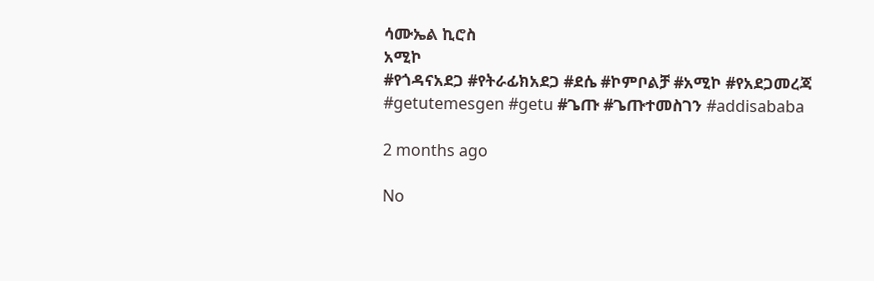ሳሙኤል ኪሮስ
አሚኮ
#የጎዳናአደጋ #የትራፊክአደጋ #ደሴ #ኮምቦልቻ #አሚኮ #የአደጋመረጃ #getutemesgen #getu #ጌጡ #ጌጡተመስገን #addisababa

2 months ago

No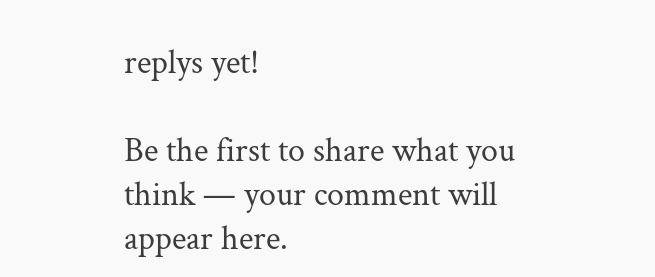replys yet!

Be the first to share what you think — your comment will appear here.